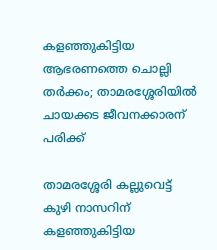കളഞ്ഞുകിട്ടിയ ആഭരണത്തെ ചൊല്ലി തർക്കം; താമരശ്ശേരിയിൽ ചായക്കട ജീവനക്കാരന് പരിക്ക്

താമരശ്ശേരി കല്ലുവെട്ട് കുഴി നാസറിന് കളഞ്ഞുകിട്ടിയ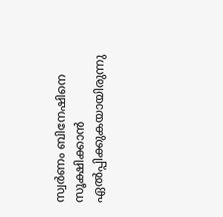സ്വര്‍ണം ബിനേഷിനെ സൂക്ഷിക്കാന്‍ ഏല്‍പ്പിക്കുകയായിരുന്നു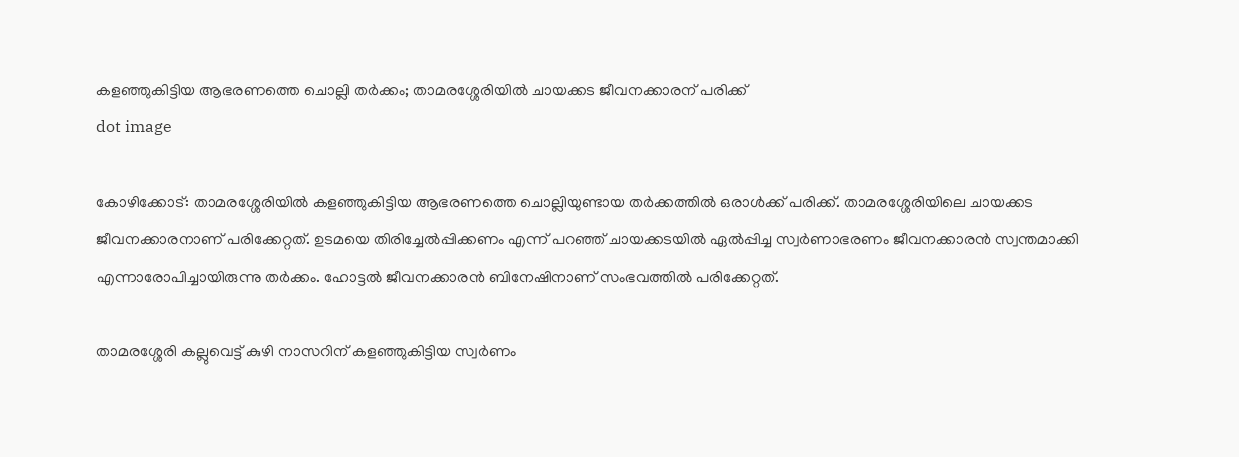കളഞ്ഞുകിട്ടിയ ആഭരണത്തെ ചൊല്ലി തർക്കം; താമരശ്ശേരിയിൽ ചായക്കട ജീവനക്കാരന് പരിക്ക്
dot image

കോഴിക്കോട്: താമരശ്ശേരിയില്‍ കളഞ്ഞുകിട്ടിയ ആഭരണത്തെ ചൊല്ലിയുണ്ടായ തര്‍ക്കത്തില്‍ ഒരാള്‍ക്ക് പരിക്ക്. താമരശ്ശേരിയിലെ ചായക്കട ജീവനക്കാരനാണ് പരിക്കേറ്റത്. ഉടമയെ തിരിച്ചേല്‍പ്പിക്കണം എന്ന് പറഞ്ഞ് ചായക്കടയില്‍ ഏല്‍പ്പിച്ച സ്വര്‍ണാഭരണം ജീവനക്കാരന്‍ സ്വന്തമാക്കി എന്നാരോപിച്ചായിരുന്നു തര്‍ക്കം. ഹോട്ടല്‍ ജീവനക്കാരന്‍ ബിനേഷിനാണ് സംഭവത്തില്‍ പരിക്കേറ്റത്.

താമരശ്ശേരി കല്ലുവെട്ട് കുഴി നാസറിന് കളഞ്ഞുകിട്ടിയ സ്വര്‍ണം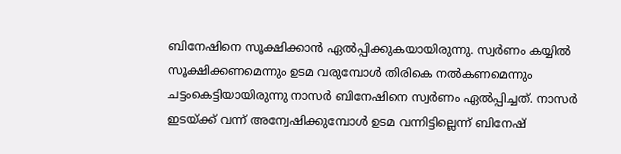ബിനേഷിനെ സൂക്ഷിക്കാന്‍ ഏല്‍പ്പിക്കുകയായിരുന്നു. സ്വര്‍ണം കയ്യില്‍ സൂക്ഷിക്കണമെന്നും ഉടമ വരുമ്പോള്‍ തിരികെ നല്‍കണമെന്നും ചട്ടംകെട്ടിയായിരുന്നു നാസര്‍ ബിനേഷിനെ സ്വര്‍ണം ഏല്‍പ്പിച്ചത്. നാസര്‍ ഇടയ്ക്ക് വന്ന് അന്വേഷിക്കുമ്പോള്‍ ഉടമ വന്നിട്ടില്ലെന്ന് ബിനേഷ്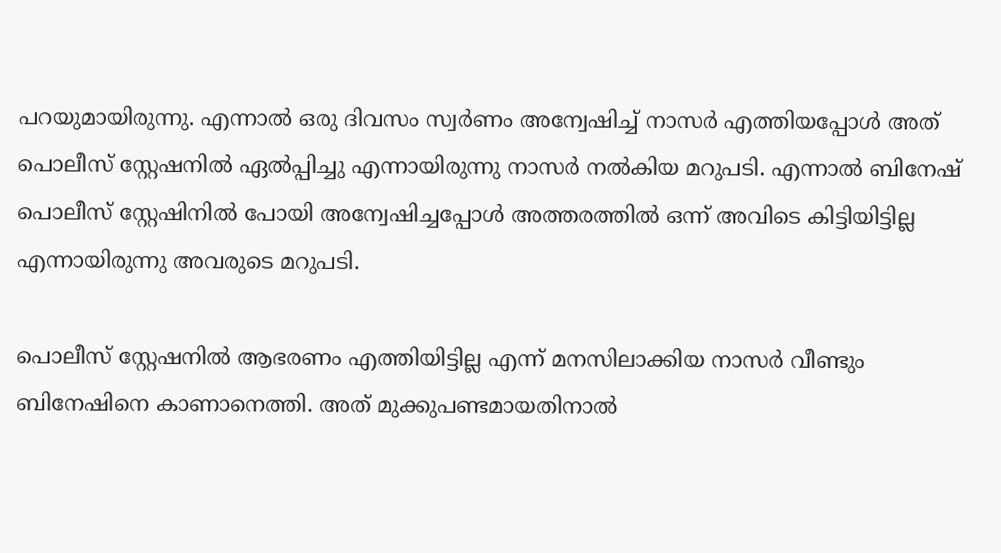പറയുമായിരുന്നു. എന്നാല്‍ ഒരു ദിവസം സ്വര്‍ണം അന്വേഷിച്ച് നാസര്‍ എത്തിയപ്പോള്‍ അത് പൊലീസ് സ്റ്റേഷനില്‍ ഏല്‍പ്പിച്ചു എന്നായിരുന്നു നാസര്‍ നല്‍കിയ മറുപടി. എന്നാല്‍ ബിനേഷ് പൊലീസ് സ്റ്റേഷിനില്‍ പോയി അന്വേഷിച്ചപ്പോള്‍ അത്തരത്തില്‍ ഒന്ന് അവിടെ കിട്ടിയിട്ടില്ല എന്നായിരുന്നു അവരുടെ മറുപടി.

പൊലീസ് സ്റ്റേഷനില്‍ ആഭരണം എത്തിയിട്ടില്ല എന്ന് മനസിലാക്കിയ നാസര്‍ വീണ്ടും ബിനേഷിനെ കാണാനെത്തി. അത് മുക്കുപണ്ടമായതിനാല്‍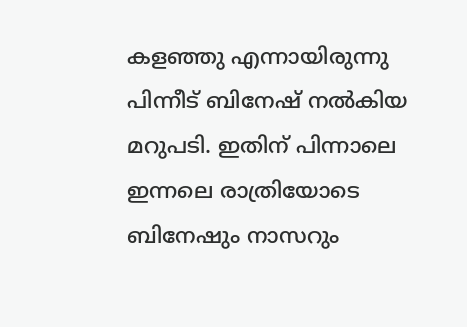കളഞ്ഞു എന്നായിരുന്നു പിന്നീട് ബിനേഷ് നല്‍കിയ മറുപടി. ഇതിന് പിന്നാലെ ഇന്നലെ രാത്രിയോടെ ബിനേഷും നാസറും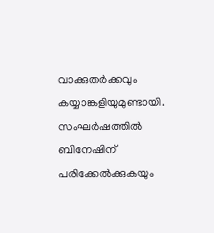വാക്കുതര്‍ക്കവും കയ്യാങ്കളിയുമുണ്ടായി. സംഘര്‍ഷത്തില്‍ ബിനേഷിന് പരിക്കേല്‍ക്കുകയും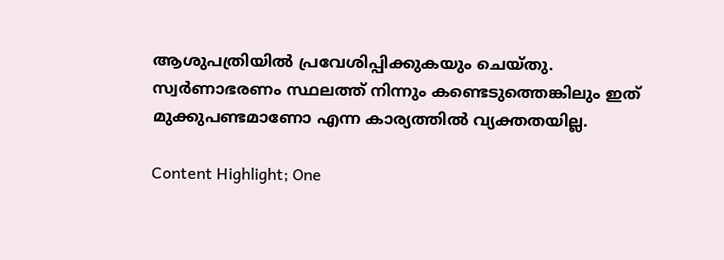ആശുപത്രിയില്‍ പ്രവേശിപ്പിക്കുകയും ചെയ്തു. സ്വര്‍ണാഭരണം സ്ഥലത്ത് നിന്നും കണ്ടെടുത്തെങ്കിലും ഇത് മുക്കുപണ്ടമാണോ എന്ന കാര്യത്തില്‍ വ്യക്തതയില്ല.

Content Highlight; One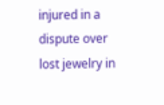injured in a dispute over lost jewelry in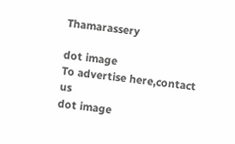Thamarassery

dot image
To advertise here,contact us
dot image